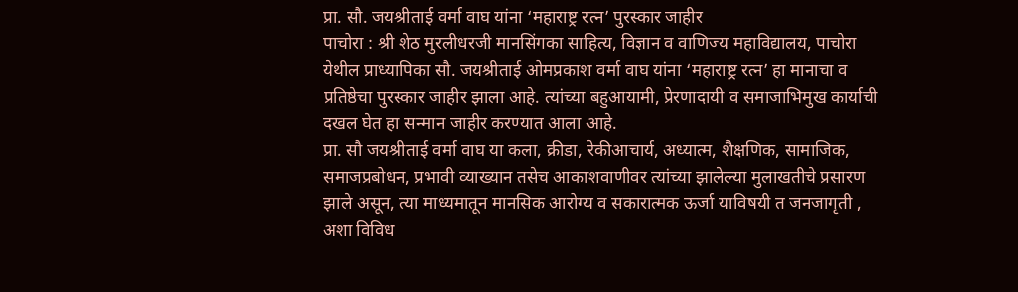प्रा. सौ. जयश्रीताई वर्मा वाघ यांना ‘महाराष्ट्र रत्न’ पुरस्कार जाहीर
पाचोरा : श्री शेठ मुरलीधरजी मानसिंगका साहित्य, विज्ञान व वाणिज्य महाविद्यालय, पाचोरा येथील प्राध्यापिका सौ. जयश्रीताई ओमप्रकाश वर्मा वाघ यांना ‘महाराष्ट्र रत्न’ हा मानाचा व प्रतिष्ठेचा पुरस्कार जाहीर झाला आहे. त्यांच्या बहुआयामी, प्रेरणादायी व समाजाभिमुख कार्याची दखल घेत हा सन्मान जाहीर करण्यात आला आहे.
प्रा. सौ जयश्रीताई वर्मा वाघ या कला, क्रीडा, रेकीआचार्य, अध्यात्म, शैक्षणिक, सामाजिक, समाजप्रबोधन, प्रभावी व्याख्यान तसेच आकाशवाणीवर त्यांच्या झालेल्या मुलाखतीचे प्रसारण झाले असून, त्या माध्यमातून मानसिक आरोग्य व सकारात्मक ऊर्जा याविषयी त जनजागृती , अशा विविध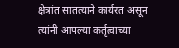क्षेत्रांत सातत्याने कार्यरत असून त्यांनी आपल्या कर्तृत्वाच्या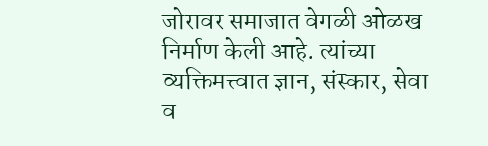जोरावर समाजात वेगळी ओळख निर्माण केली आहे. त्यांच्या व्यक्तिमत्त्वात ज्ञान, संस्कार, सेवा व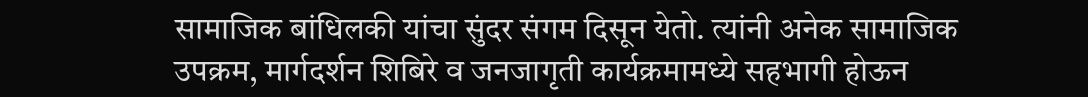सामाजिक बांधिलकी यांचा सुंदर संगम दिसून येतो. त्यांनी अनेक सामाजिक उपक्रम, मार्गदर्शन शिबिरे व जनजागृती कार्यक्रमामध्ये सहभागी होऊन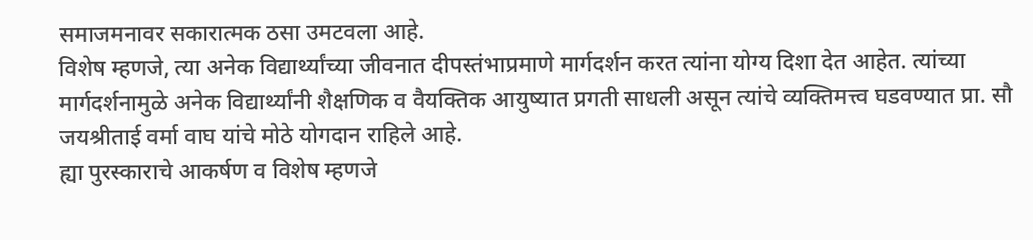समाजमनावर सकारात्मक ठसा उमटवला आहे.
विशेष म्हणजे, त्या अनेक विद्यार्थ्यांच्या जीवनात दीपस्तंभाप्रमाणे मार्गदर्शन करत त्यांना योग्य दिशा देत आहेत. त्यांच्या मार्गदर्शनामुळे अनेक विद्यार्थ्यांनी शैक्षणिक व वैयक्तिक आयुष्यात प्रगती साधली असून त्यांचे व्यक्तिमत्त्व घडवण्यात प्रा. सौ जयश्रीताई वर्मा वाघ यांचे मोठे योगदान राहिले आहे.
ह्या पुरस्काराचे आकर्षण व विशेष म्हणजे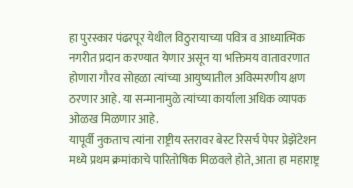हा पुरस्कार पंढरपूर येथील विठुरायाच्या पवित्र व आध्यात्मिक नगरीत प्रदान करण्यात येणार असून या भक्तिमय वातावरणात होणारा गौरव सोहळा त्यांच्या आयुष्यातील अविस्मरणीय क्षण ठरणार आहे. या सन्मानामुळे त्यांच्या कार्याला अधिक व्यापक ओळख मिळणार आहे.
यापूर्वी नुकताच त्यांना राष्ट्रीय स्तरावर बेस्ट रिसर्च पेपर प्रेझेंटेशन मध्ये प्रथम क्रमांकाचे पारितोषिक मिळवले होते, आता हा महाराष्ट्र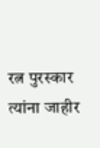रत्न पुरस्कार त्यांना जाहीर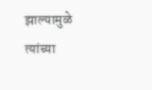झाल्यामुळे त्यांच्या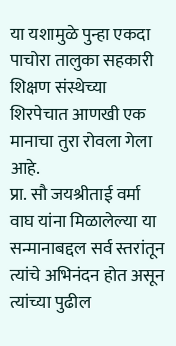या यशामुळे पुन्हा एकदा पाचोरा तालुका सहकारी शिक्षण संस्थेच्या शिरपेचात आणखी एक मानाचा तुरा रोवला गेला आहे.
प्रा. सौ जयश्रीताई वर्मा वाघ यांना मिळालेल्या या सन्मानाबद्दल सर्व स्तरांतून त्यांचे अभिनंदन होत असून त्यांच्या पुढील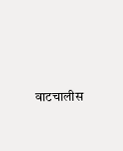वाटचालीस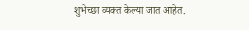शुभेच्छा व्यक्त केल्या जात आहेत.